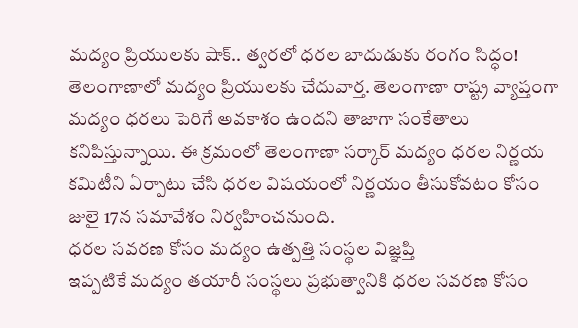మద్యం ప్రియులకు షాక్.. త్వరలో ధరల బాదుడుకు రంగం సిద్ధం!
తెలంగాణాలో మద్యం ప్రియులకు చేదువార్త. తెలంగాణా రాష్ట్ర వ్యాప్తంగా మద్యం ధరలు పెరిగే అవకాశం ఉందని తాజాగా సంకేతాలు కనిపిస్తున్నాయి. ఈ క్రమంలో తెలంగాణా సర్కార్ మద్యం ధరల నిర్ణయ కమిటీని ఏర్పాటు చేసి ధరల విషయంలో నిర్ణయం తీసుకోవటం కోసం జులై 17న సమావేశం నిర్వహించనుంది.
ధరల సవరణ కోసం మద్యం ఉత్పత్తి సంస్థల విజ్ఞప్తి
ఇప్పటికే మద్యం తయారీ సంస్థలు ప్రభుత్వానికి ధరల సవరణ కోసం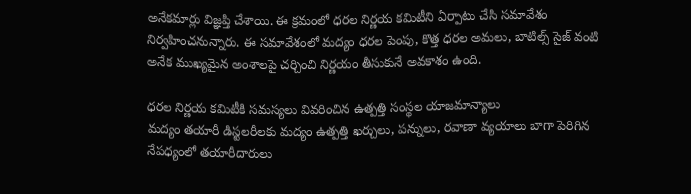అనేకమార్లు విజ్ఞప్తి చేశాయి. ఈ క్రమంలో ధరల నిర్ణయ కమిటీని ఏర్పాటు చేసి సమావేశం నిర్వహించనున్నారు. ఈ సమావేశంలో మద్యం ధరల పెంపు, కొత్త ధరల అమలు, బాటిల్స్ సైజ్ వంటి అనేక ముఖ్యమైన అంశాలపై చర్చించి నిర్ణయం తీసుకునే అవకాశం ఉంది.

ధరల నిర్ణయ కమిటీకి సమస్యలు వివరించిన ఉత్పత్తి సంస్థల యాజమాన్యాలు
మద్యం తయారీ డిస్టలరీలకు మద్యం ఉత్పత్తి ఖర్చులు, పన్నులు, రవాణా వ్యయాలు బాగా పెరిగిన నేపధ్యంలో తయారీదారులు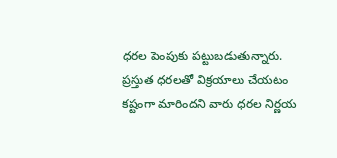ధరల పెంపుకు పట్టుబడుతున్నారు. ప్రస్తుత ధరలతో విక్రయాలు చేయటం కష్టంగా మారిందని వారు ధరల నిర్ణయ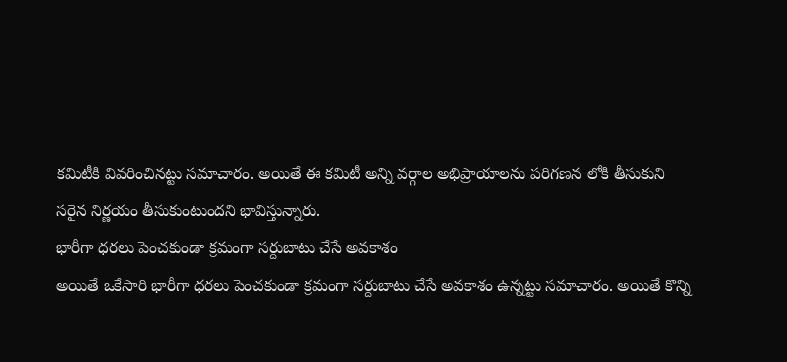కమిటీకి వివరించినట్టు సమాచారం. అయితే ఈ కమిటీ అన్ని వర్గాల అభిప్రాయాలను పరిగణన లోకి తీసుకుని సరైన నిర్ణయం తీసుకుంటుందని భావిస్తున్నారు.
భారీగా ధరలు పెంచకుండా క్రమంగా సర్దుబాటు చేసే అవకాశం
అయితే ఒకేసారి భారీగా ధరలు పెంచకుండా క్రమంగా సర్దుబాటు చేసే అవకాశం ఉన్నట్టు సమాచారం. అయితే కొన్ని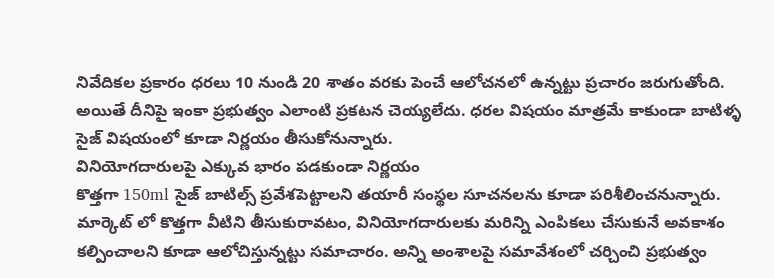నివేదికల ప్రకారం ధరలు 10 నుండి 20 శాతం వరకు పెంచే ఆలోచనలో ఉన్నట్టు ప్రచారం జరుగుతోంది. అయితే దీనిపై ఇంకా ప్రభుత్వం ఎలాంటి ప్రకటన చెయ్యలేదు. ధరల విషయం మాత్రమే కాకుండా బాటిళ్ళ సైజ్ విషయంలో కూడా నిర్ణయం తీసుకోనున్నారు.
వినియోగదారులపై ఎక్కువ భారం పడకుండా నిర్ణయం
కొత్తగా 150ml సైజ్ బాటిల్స్ ప్రవేశపెట్టాలని తయారీ సంస్థల సూచనలను కూడా పరిశీలించనున్నారు. మార్కెట్ లో కొత్తగా వీటిని తీసుకురావటం, వినియోగదారులకు మరిన్ని ఎంపికలు చేసుకునే అవకాశం కల్పించాలని కూడా ఆలోచిస్తున్నట్టు సమాచారం. అన్ని అంశాలపై సమావేశంలో చర్చించి ప్రభుత్వం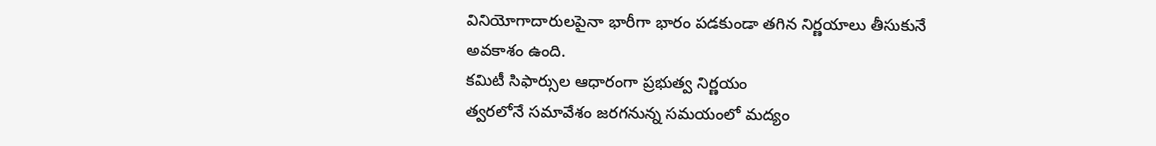వినియోగాదారులపైనా భారీగా భారం పడకుండా తగిన నిర్ణయాలు తీసుకునే అవకాశం ఉంది.
కమిటీ సిఫార్సుల ఆధారంగా ప్రభుత్వ నిర్ణయం
త్వరలోనే సమావేశం జరగనున్న సమయంలో మద్యం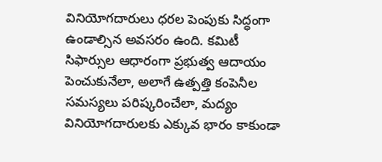వినియోగదారులు ధరల పెంపుకు సిద్ధంగా ఉండాల్సిన అవసరం ఉంది. కమిటీ సిఫార్సుల ఆధారంగా ప్రభుత్వ ఆదాయం పెంచుకునేలా, అలాగే ఉత్పత్తి కంపెనీల సమస్యలు పరిష్కరించేలా, మద్యం వినియోగదారులకు ఎక్కువ భారం కాకుండా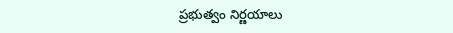ప్రభుత్వం నిర్ణయాలు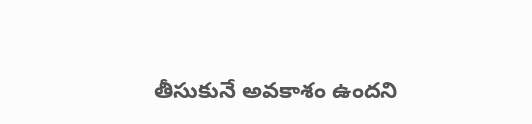తీసుకునే అవకాశం ఉందని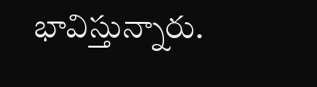భావిస్తున్నారు.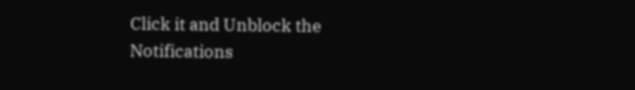Click it and Unblock the Notifications